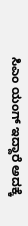ಸಿಎಂ ಯಂಗ್ ಇದ್ದಾರೆ ಅದಕ್ಕೆ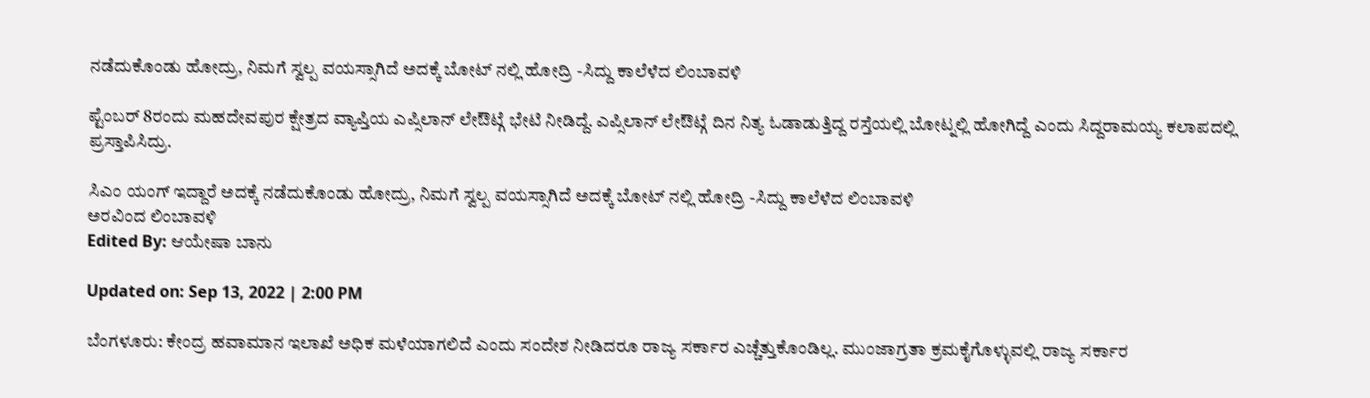ನಡೆದುಕೊಂಡು ಹೋದ್ರು, ನಿಮಗೆ ಸ್ವಲ್ಪ ವಯಸ್ಸಾಗಿದೆ ಅದಕ್ಕೆ ಬೋಟ್ ನಲ್ಲಿ ಹೋದ್ರಿ -ಸಿದ್ದು ಕಾಲೆಳೆದ ಲಿಂಬಾವಳಿ

ಪ್ಟೆಂಬರ್ 8ರಂದು ಮಹದೇವಪುರ ಕ್ಷೇತ್ರದ ವ್ಯಾಪ್ತಿಯ ಎಪ್ಸಿಲಾನ್ ಲೇಔಟ್ಗೆ ಭೇಟಿ ನೀಡಿದ್ದೆ. ಎಪ್ಸಿಲಾನ್ ಲೇಔಟ್ಗೆ ದಿನ ನಿತ್ಯ ಓಡಾಡುತ್ತಿದ್ದ ರಸ್ತೆಯಲ್ಲಿ ಬೋಟ್ನಲ್ಲಿ ಹೋಗಿದ್ದೆ ಎಂದು ಸಿದ್ದರಾಮಯ್ಯ ಕಲಾಪದಲ್ಲಿ ಪ್ರಸ್ತಾಪಿಸಿದ್ರು.

ಸಿಎಂ ಯಂಗ್ ಇದ್ದಾರೆ ಅದಕ್ಕೆ ನಡೆದುಕೊಂಡು ಹೋದ್ರು, ನಿಮಗೆ ಸ್ವಲ್ಪ ವಯಸ್ಸಾಗಿದೆ ಅದಕ್ಕೆ ಬೋಟ್ ನಲ್ಲಿ ಹೋದ್ರಿ -ಸಿದ್ದು ಕಾಲೆಳೆದ ಲಿಂಬಾವಳಿ
ಅರವಿಂದ ಲಿಂಬಾವಳಿ
Edited By: ಆಯೇಷಾ ಬಾನು

Updated on: Sep 13, 2022 | 2:00 PM

ಬೆಂಗಳೂರು: ಕೇಂದ್ರ ಹವಾಮಾನ ಇಲಾಖೆ ಅಧಿಕ ಮಳೆಯಾಗಲಿದೆ ಎಂದು ಸಂದೇಶ ನೀಡಿದರೂ ರಾಜ್ಯ ಸರ್ಕಾರ ಎಚ್ಚೆತ್ತುಕೊಂಡಿಲ್ಲ. ಮುಂಜಾಗ್ರತಾ ಕ್ರಮಕೈಗೊಳ್ಳುವಲ್ಲಿ ರಾಜ್ಯ ಸರ್ಕಾರ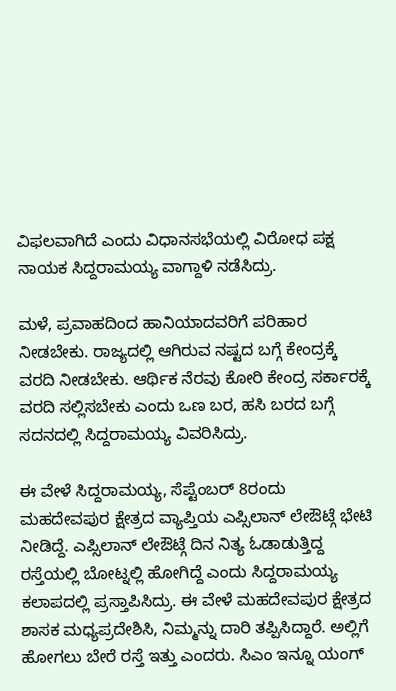ವಿಫಲವಾಗಿದೆ ಎಂದು ವಿಧಾನಸಭೆಯಲ್ಲಿ ವಿರೋಧ ಪಕ್ಷ ನಾಯಕ ಸಿದ್ದರಾಮಯ್ಯ ವಾಗ್ದಾಳಿ ನಡೆಸಿದ್ರು.

ಮಳೆ, ಪ್ರವಾಹದಿಂದ ಹಾನಿಯಾದವರಿಗೆ ಪರಿಹಾರ ನೀಡಬೇಕು. ರಾಜ್ಯದಲ್ಲಿ ಆಗಿರುವ ನಷ್ಟದ ಬಗ್ಗೆ ಕೇಂದ್ರಕ್ಕೆ ವರದಿ ನೀಡಬೇಕು. ಆರ್ಥಿಕ ನೆರವು ಕೋರಿ ಕೇಂದ್ರ ಸರ್ಕಾರಕ್ಕೆ ವರದಿ ಸಲ್ಲಿಸಬೇಕು ಎಂದು ಒಣ ಬರ, ಹಸಿ ಬರದ ಬಗ್ಗೆ ಸದನದಲ್ಲಿ ಸಿದ್ದರಾಮಯ್ಯ ವಿವರಿಸಿದ್ರು.

ಈ ವೇಳೆ ಸಿದ್ದರಾಮಯ್ಯ, ಸೆಪ್ಟೆಂಬರ್ 8ರಂದು ಮಹದೇವಪುರ ಕ್ಷೇತ್ರದ ವ್ಯಾಪ್ತಿಯ ಎಪ್ಸಿಲಾನ್ ಲೇಔಟ್ಗೆ ಭೇಟಿ ನೀಡಿದ್ದೆ. ಎಪ್ಸಿಲಾನ್ ಲೇಔಟ್ಗೆ ದಿನ ನಿತ್ಯ ಓಡಾಡುತ್ತಿದ್ದ ರಸ್ತೆಯಲ್ಲಿ ಬೋಟ್ನಲ್ಲಿ ಹೋಗಿದ್ದೆ ಎಂದು ಸಿದ್ದರಾಮಯ್ಯ ಕಲಾಪದಲ್ಲಿ ಪ್ರಸ್ತಾಪಿಸಿದ್ರು. ಈ ವೇಳೆ ಮಹದೇವಪುರ ಕ್ಷೇತ್ರದ ಶಾಸಕ ಮಧ್ಯಪ್ರದೇಶಿಸಿ, ನಿಮ್ಮನ್ನು ದಾರಿ ತಪ್ಪಿಸಿದ್ದಾರೆ. ಅಲ್ಲಿಗೆ ಹೋಗಲು ಬೇರೆ ರಸ್ತೆ ಇತ್ತು ಎಂದರು. ಸಿಎಂ ಇನ್ನೂ ಯಂಗ್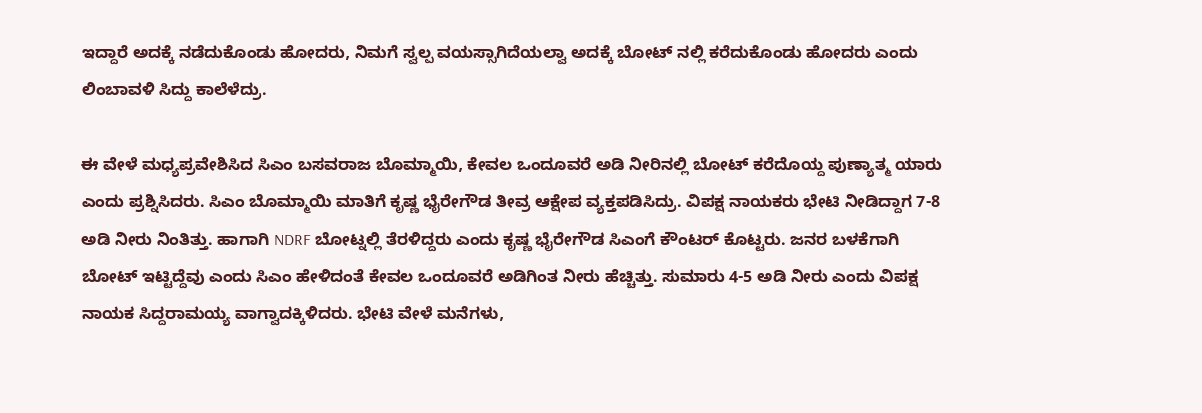ಇದ್ದಾರೆ ಅದಕ್ಕೆ ನಡೆದುಕೊಂಡು ಹೋದರು, ನಿಮಗೆ ಸ್ವಲ್ಪ ವಯಸ್ಸಾಗಿದೆಯಲ್ವಾ ಅದಕ್ಕೆ ಬೋಟ್ ನಲ್ಲಿ ಕರೆದುಕೊಂಡು ಹೋದರು ಎಂದು ಲಿಂಬಾವಳಿ ಸಿದ್ದು ಕಾಲೆಳೆದ್ರು.

ಈ ವೇಳೆ ಮಧ್ಯಪ್ರವೇಶಿಸಿದ ಸಿಎಂ ಬಸವರಾಜ ಬೊಮ್ಮಾಯಿ, ಕೇವಲ ಒಂದೂವರೆ ಅಡಿ ನೀರಿನಲ್ಲಿ ಬೋಟ್ ಕರೆದೊಯ್ದ ಪುಣ್ಯಾತ್ಮ ಯಾರು ಎಂದು ಪ್ರಶ್ನಿಸಿದರು. ಸಿಎಂ ಬೊಮ್ಮಾಯಿ ಮಾತಿಗೆ ಕೃಷ್ಣ ಭೈರೇಗೌಡ ತೀವ್ರ ಆಕ್ಷೇಪ ವ್ಯಕ್ತಪಡಿಸಿದ್ರು. ವಿಪಕ್ಷ ನಾಯಕರು ಭೇಟಿ ನೀಡಿದ್ದಾಗ 7-8 ಅಡಿ ನೀರು ನಿಂತಿತ್ತು. ಹಾಗಾಗಿ NDRF ಬೋಟ್ನಲ್ಲಿ ತೆರಳಿದ್ದರು ಎಂದು ಕೃಷ್ಣ ಭೈರೇಗೌಡ ಸಿಎಂಗೆ ಕೌಂಟರ್ ಕೊಟ್ಟರು. ಜನರ ಬಳಕೆಗಾಗಿ ಬೋಟ್ ಇಟ್ಟಿದ್ದೆವು ಎಂದು ಸಿಎಂ ಹೇಳಿದಂತೆ ಕೇವಲ ಒಂದೂವರೆ ಅಡಿಗಿಂತ ನೀರು ಹೆಚ್ಚಿತ್ತು. ಸುಮಾರು 4-5 ಅಡಿ ನೀರು ಎಂದು ವಿಪಕ್ಷ ನಾಯಕ ಸಿದ್ದರಾಮಯ್ಯ ವಾಗ್ವಾದಕ್ಕಿಳಿದರು. ಭೇಟಿ ವೇಳೆ ಮನೆಗಳು,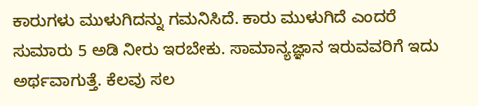ಕಾರುಗಳು ಮುಳುಗಿದನ್ನು ಗಮನಿಸಿದೆ. ಕಾರು ಮುಳುಗಿದೆ ಎಂದರೆ ಸುಮಾರು 5 ಅಡಿ ನೀರು ಇರಬೇಕು. ಸಾಮಾನ್ಯಜ್ಞಾನ ಇರುವವರಿಗೆ ಇದು ಅರ್ಥವಾಗುತ್ತೆ. ಕೆಲವು ಸಲ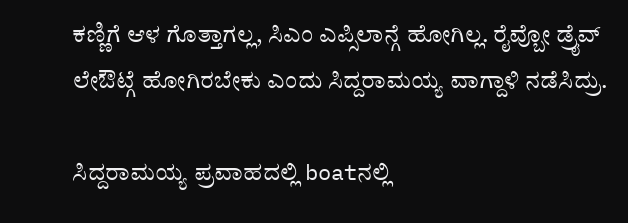ಕಣ್ಣಿಗೆ ಆಳ ಗೊತ್ತಾಗಲ್ಲ, ಸಿಎಂ ಎಪ್ಸಿಲಾನ್ಗೆ ಹೋಗಿಲ್ಲ. ರೈವ್ಬೋ ಡ್ರೈವ್ ಲೇಔಟ್ಗೆ ಹೋಗಿರಬೇಕು ಎಂದು ಸಿದ್ದರಾಮಯ್ಯ ವಾಗ್ದಾಳಿ ನಡೆಸಿದ್ರು.

ಸಿದ್ದರಾಮಯ್ಯ ಪ್ರವಾಹದಲ್ಲಿ boatನಲ್ಲಿ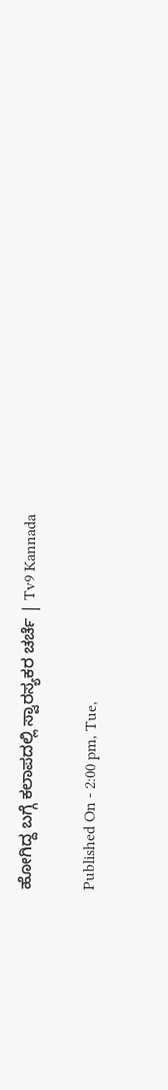ಹೋಗಿದ್ದ ಬಗ್ಗೆ ಕಲಾಪದಲ್ಲಿ ಸ್ವಾರಸ್ಯಕರ ಚರ್ಚೆ | Tv9 Kannada

Published On - 2:00 pm, Tue,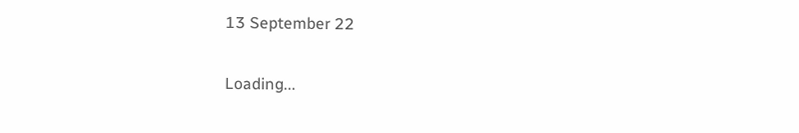13 September 22

Loading...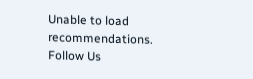Unable to load recommendations.
Follow Us